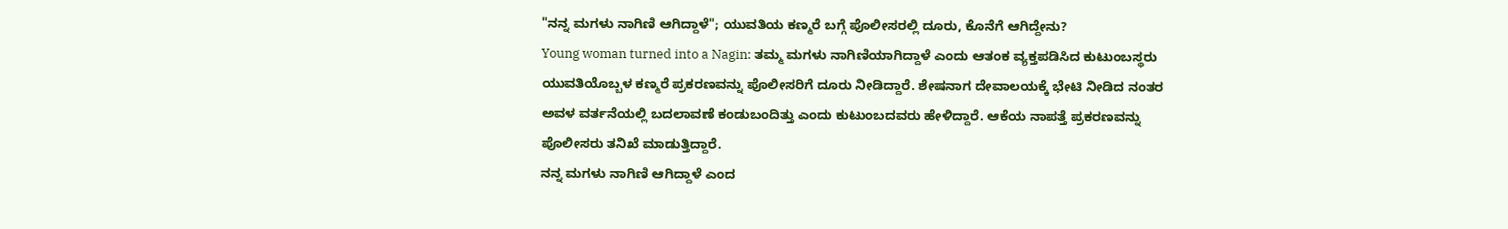"ನನ್ನ ಮಗಳು ನಾಗಿಣಿ ಆಗಿದ್ದಾಳೆ"; ಯುವತಿಯ ಕಣ್ಮರೆ ಬಗ್ಗೆ ಪೊಲೀಸರಲ್ಲಿ ದೂರು, ಕೊನೆಗೆ ಆಗಿದ್ದೇನು?
Young woman turned into a Nagin: ತಮ್ಮ ಮಗಳು ನಾಗಿಣಿಯಾಗಿದ್ದಾಳೆ ಎಂದು ಆತಂಕ ವ್ಯಕ್ತಪಡಿಸಿದ ಕುಟುಂಬಸ್ಥರು ಯುವತಿಯೊಬ್ಬಳ ಕಣ್ಮರೆ ಪ್ರಕರಣವನ್ನು ಪೊಲೀಸರಿಗೆ ದೂರು ನೀಡಿದ್ದಾರೆ. ಶೇಷನಾಗ ದೇವಾಲಯಕ್ಕೆ ಭೇಟಿ ನೀಡಿದ ನಂತರ ಅವಳ ವರ್ತನೆಯಲ್ಲಿ ಬದಲಾವಣೆ ಕಂಡುಬಂದಿತ್ತು ಎಂದು ಕುಟುಂಬದವರು ಹೇಳಿದ್ದಾರೆ. ಆಕೆಯ ನಾಪತ್ತೆ ಪ್ರಕರಣವನ್ನು ಪೊಲೀಸರು ತನಿಖೆ ಮಾಡುತ್ತಿದ್ದಾರೆ.
ನನ್ನ ಮಗಳು ನಾಗಿಣಿ ಆಗಿದ್ದಾಳೆ ಎಂದ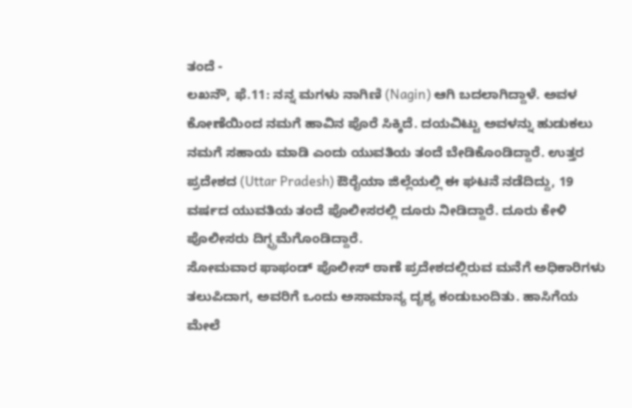ತಂದೆ -
ಲಖನೌ, ಫೆ.11: ನನ್ನ ಮಗಳು ನಾಗಿಣಿ (Nagin) ಆಗಿ ಬದಲಾಗಿದ್ದಾಳೆ. ಅವಳ ಕೋಣೆಯಿಂದ ನಮಗೆ ಹಾವಿನ ಪೊರೆ ಸಿಕ್ಕಿದೆ. ದಯವಿಟ್ಟು ಅವಳನ್ನು ಹುಡುಕಲು ನಮಗೆ ಸಹಾಯ ಮಾಡಿ ಎಂದು ಯುವತಿಯ ತಂದೆ ಬೇಡಿಕೊಂಡಿದ್ದಾರೆ. ಉತ್ತರ ಪ್ರದೇಶದ (Uttar Pradesh) ಔರೈಯಾ ಜಿಲ್ಲೆಯಲ್ಲಿ ಈ ಘಟನೆ ನಡೆದಿದ್ದು, 19 ವರ್ಷದ ಯುವತಿಯ ತಂದೆ ಪೊಲೀಸರಲ್ಲಿ ದೂರು ನೀಡಿದ್ದಾರೆ. ದೂರು ಕೇಳಿ ಪೊಲೀಸರು ದಿಗ್ಭ್ರಮೆಗೊಂಡಿದ್ದಾರೆ.
ಸೋಮವಾರ ಫಾಫಂಡ್ ಪೊಲೀಸ್ ಠಾಣೆ ಪ್ರದೇಶದಲ್ಲಿರುವ ಮನೆಗೆ ಅಧಿಕಾರಿಗಳು ತಲುಪಿದಾಗ, ಅವರಿಗೆ ಒಂದು ಅಸಾಮಾನ್ಯ ದೃಶ್ಯ ಕಂಡುಬಂದಿತು. ಹಾಸಿಗೆಯ ಮೇಲೆ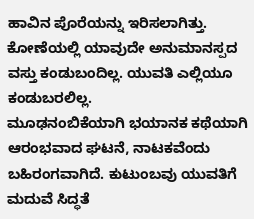ಹಾವಿನ ಪೊರೆಯನ್ನು ಇರಿಸಲಾಗಿತ್ತು. ಕೋಣೆಯಲ್ಲಿ ಯಾವುದೇ ಅನುಮಾನಸ್ಪದ ವಸ್ತು ಕಂಡುಬಂದಿಲ್ಲ. ಯುವತಿ ಎಲ್ಲಿಯೂ ಕಂಡುಬರಲಿಲ್ಲ.
ಮೂಢನಂಬಿಕೆಯಾಗಿ ಭಯಾನಕ ಕಥೆಯಾಗಿ ಆರಂಭವಾದ ಘಟನೆ, ನಾಟಕವೆಂದು ಬಹಿರಂಗವಾಗಿದೆ. ಕುಟುಂಬವು ಯುವತಿಗೆ ಮದುವೆ ಸಿದ್ಧತೆ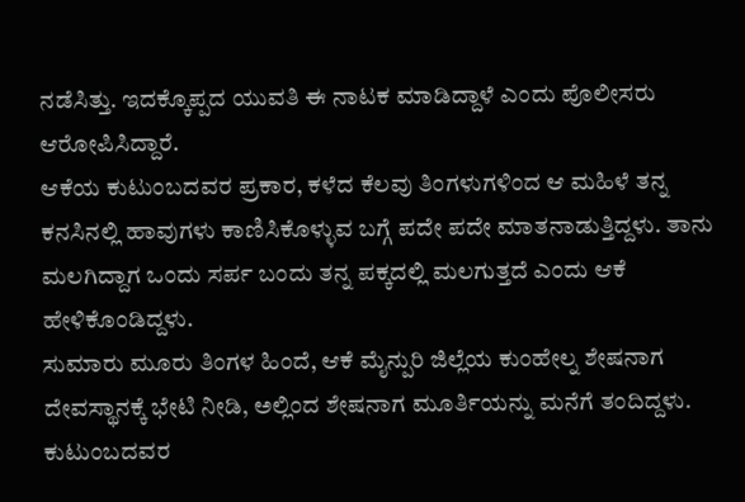ನಡೆಸಿತ್ತು. ಇದಕ್ಕೊಪ್ಪದ ಯುವತಿ ಈ ನಾಟಕ ಮಾಡಿದ್ದಾಳೆ ಎಂದು ಪೊಲೀಸರು ಆರೋಪಿಸಿದ್ದಾರೆ.
ಆಕೆಯ ಕುಟುಂಬದವರ ಪ್ರಕಾರ, ಕಳೆದ ಕೆಲವು ತಿಂಗಳುಗಳಿಂದ ಆ ಮಹಿಳೆ ತನ್ನ ಕನಸಿನಲ್ಲಿ ಹಾವುಗಳು ಕಾಣಿಸಿಕೊಳ್ಳುವ ಬಗ್ಗೆ ಪದೇ ಪದೇ ಮಾತನಾಡುತ್ತಿದ್ದಳು. ತಾನು ಮಲಗಿದ್ದಾಗ ಒಂದು ಸರ್ಪ ಬಂದು ತನ್ನ ಪಕ್ಕದಲ್ಲಿ ಮಲಗುತ್ತದೆ ಎಂದು ಆಕೆ ಹೇಳಿಕೊಂಡಿದ್ದಳು.
ಸುಮಾರು ಮೂರು ತಿಂಗಳ ಹಿಂದೆ, ಆಕೆ ಮೈನ್ಪುರಿ ಜಿಲ್ಲೆಯ ಕುಂಹೇಲ್ನ ಶೇಷನಾಗ ದೇವಸ್ಥಾನಕ್ಕೆ ಭೇಟಿ ನೀಡಿ, ಅಲ್ಲಿಂದ ಶೇಷನಾಗ ಮೂರ್ತಿಯನ್ನು ಮನೆಗೆ ತಂದಿದ್ದಳು. ಕುಟುಂಬದವರ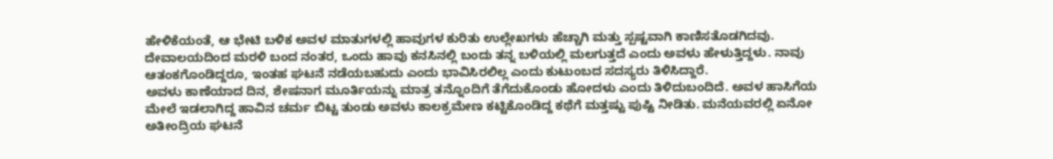ಹೇಳಿಕೆಯಂತೆ, ಆ ಭೇಟಿ ಬಳಿಕ ಅವಳ ಮಾತುಗಳಲ್ಲಿ ಹಾವುಗಳ ಕುರಿತು ಉಲ್ಲೇಖಗಳು ಹೆಚ್ಚಾಗಿ ಮತ್ತು ಸ್ಪಷ್ಟವಾಗಿ ಕಾಣಿಸತೊಡಗಿದವು.
ದೇವಾಲಯದಿಂದ ಮರಳಿ ಬಂದ ನಂತರ, ಒಂದು ಹಾವು ಕನಸಿನಲ್ಲಿ ಬಂದು ತನ್ನ ಬಳಿಯಲ್ಲಿ ಮಲಗುತ್ತದೆ ಎಂದು ಅವಳು ಹೇಳುತ್ತಿದ್ದಳು. ನಾವು ಆತಂಕಗೊಂಡಿದ್ದರೂ, ಇಂತಹ ಘಟನೆ ನಡೆಯಬಹುದು ಎಂದು ಭಾವಿಸಿರಲಿಲ್ಲ ಎಂದು ಕುಟುಂಬದ ಸದಸ್ಯರು ತಿಳಿಸಿದ್ದಾರೆ.
ಅವಳು ಕಾಣೆಯಾದ ದಿನ, ಶೇಷನಾಗ ಮೂರ್ತಿಯನ್ನು ಮಾತ್ರ ತನ್ನೊಂದಿಗೆ ತೆಗೆದುಕೊಂಡು ಹೋದಳು ಎಂದು ತಿಳಿದುಬಂದಿದೆ. ಅವಳ ಹಾಸಿಗೆಯ ಮೇಲೆ ಇಡಲಾಗಿದ್ದ ಹಾವಿನ ಚರ್ಮ ಬಿಟ್ಟ ತುಂಡು ಅವಳು ಕಾಲಕ್ರಮೇಣ ಕಟ್ಟಿಕೊಂಡಿದ್ದ ಕಥೆಗೆ ಮತ್ತಷ್ಟು ಪುಷ್ಟಿ ನೀಡಿತು. ಮನೆಯವರಲ್ಲಿ ಏನೋ ಅತೀಂದ್ರಿಯ ಘಟನೆ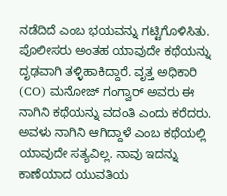ನಡೆದಿದೆ ಎಂಬ ಭಯವನ್ನು ಗಟ್ಟಿಗೊಳಿಸಿತು.
ಪೊಲೀಸರು ಅಂತಹ ಯಾವುದೇ ಕಥೆಯನ್ನು ದೃಢವಾಗಿ ತಳ್ಳಿಹಾಕಿದ್ದಾರೆ. ವೃತ್ತ ಅಧಿಕಾರಿ (CO) ಮನೋಜ್ ಗಂಗ್ವಾರ್ ಅವರು ಈ ನಾಗಿನಿ ಕಥೆಯನ್ನು ವದಂತಿ ಎಂದು ಕರೆದರು. ಅವಳು ನಾಗಿನಿ ಆಗಿದ್ದಾಳೆ ಎಂಬ ಕಥೆಯಲ್ಲಿ ಯಾವುದೇ ಸತ್ಯವಿಲ್ಲ. ನಾವು ಇದನ್ನು ಕಾಣೆಯಾದ ಯುವತಿಯ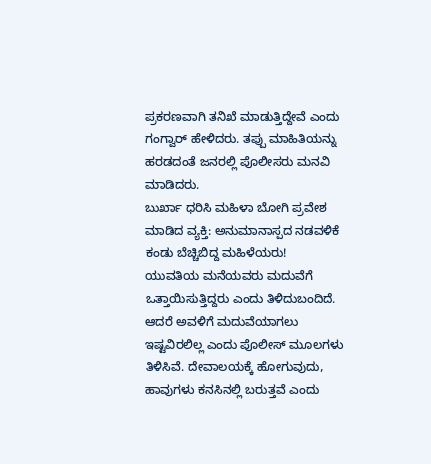ಪ್ರಕರಣವಾಗಿ ತನಿಖೆ ಮಾಡುತ್ತಿದ್ದೇವೆ ಎಂದು ಗಂಗ್ವಾರ್ ಹೇಳಿದರು. ತಪ್ಪು ಮಾಹಿತಿಯನ್ನು ಹರಡದಂತೆ ಜನರಲ್ಲಿ ಪೊಲೀಸರು ಮನವಿ ಮಾಡಿದರು.
ಬುರ್ಖಾ ಧರಿಸಿ ಮಹಿಳಾ ಬೋಗಿ ಪ್ರವೇಶ ಮಾಡಿದ ವ್ಯಕ್ತಿ: ಅನುಮಾನಾಸ್ಪದ ನಡವಳಿಕೆ ಕಂಡು ಬೆಚ್ಚಿಬಿದ್ದ ಮಹಿಳೆಯರು!
ಯುವತಿಯ ಮನೆಯವರು ಮದುವೆಗೆ ಒತ್ತಾಯಿಸುತ್ತಿದ್ದರು ಎಂದು ತಿಳಿದುಬಂದಿದೆ. ಆದರೆ ಅವಳಿಗೆ ಮದುವೆಯಾಗಲು ಇಷ್ಟವಿರಲಿಲ್ಲ ಎಂದು ಪೊಲೀಸ್ ಮೂಲಗಳು ತಿಳಿಸಿವೆ. ದೇವಾಲಯಕ್ಕೆ ಹೋಗುವುದು, ಹಾವುಗಳು ಕನಸಿನಲ್ಲಿ ಬರುತ್ತವೆ ಎಂದು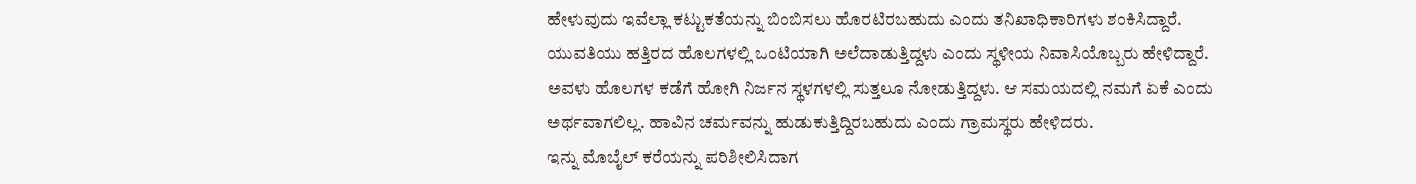ಹೇಳುವುದು ಇವೆಲ್ಲಾ ಕಟ್ಟುಕತೆಯನ್ನು ಬಿಂಬಿಸಲು ಹೊರಟಿರಬಹುದು ಎಂದು ತನಿಖಾಧಿಕಾರಿಗಳು ಶಂಕಿಸಿದ್ದಾರೆ.
ಯುವತಿಯು ಹತ್ತಿರದ ಹೊಲಗಳಲ್ಲಿ ಒಂಟಿಯಾಗಿ ಅಲೆದಾಡುತ್ತಿದ್ದಳು ಎಂದು ಸ್ಥಳೀಯ ನಿವಾಸಿಯೊಬ್ಬರು ಹೇಳಿದ್ದಾರೆ. ಅವಳು ಹೊಲಗಳ ಕಡೆಗೆ ಹೋಗಿ ನಿರ್ಜನ ಸ್ಥಳಗಳಲ್ಲಿ ಸುತ್ತಲೂ ನೋಡುತ್ತಿದ್ದಳು. ಆ ಸಮಯದಲ್ಲಿ ನಮಗೆ ಏಕೆ ಎಂದು ಅರ್ಥವಾಗಲಿಲ್ಲ. ಹಾವಿನ ಚರ್ಮವನ್ನು ಹುಡುಕುತ್ತಿದ್ದಿರಬಹುದು ಎಂದು ಗ್ರಾಮಸ್ಥರು ಹೇಳಿದರು.
ಇನ್ನು ಮೊಬೈಲ್ ಕರೆಯನ್ನು ಪರಿಶೀಲಿಸಿದಾಗ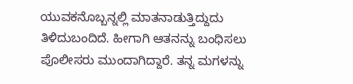ಯುವಕನೊಬ್ಬನ್ನಲ್ಲಿ ಮಾತನಾಡುತ್ತಿದ್ದುದು ತಿಳಿದುಬಂದಿದೆ. ಹೀಗಾಗಿ ಆತನನ್ನು ಬಂಧಿಸಲು ಪೊಲೀಸರು ಮುಂದಾಗಿದ್ದಾರೆ. ತನ್ನ ಮಗಳನ್ನು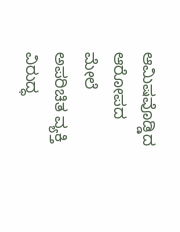ಆಮಿಷವೊಡ್ಡಿದ ಆರೋಪದ ಮೇಲೆ ಅಪರಿಚಿತ ವ್ಯಕ್ತಿ ವಿರುದ್ಧ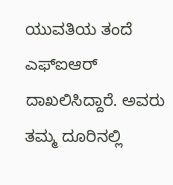ಯುವತಿಯ ತಂದೆ ಎಫ್ಐಆರ್ ದಾಖಲಿಸಿದ್ದಾರೆ. ಅವರು ತಮ್ಮ ದೂರಿನಲ್ಲಿ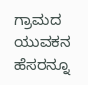ಗ್ರಾಮದ ಯುವಕನ ಹೆಸರನ್ನೂ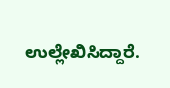ಉಲ್ಲೇಖಿಸಿದ್ದಾರೆ.